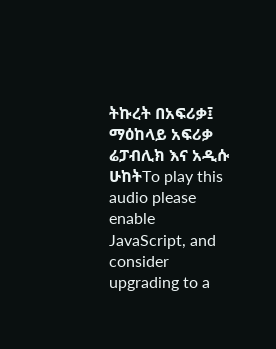ትኩረት በአፍሪቃ፤ ማዕከላይ አፍሪቃ ሬፓብሊክ እና አዲሱ ሁከትTo play this audio please enable JavaScript, and consider upgrading to a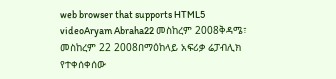web browser that supports HTML5 videoAryam Abraha22 መስከረም 2008ቅዳሜ፣ መስከረም 22 2008በማዕከላይ አፍሪቃ ሬፓብሊክ የተቀሰቀሰው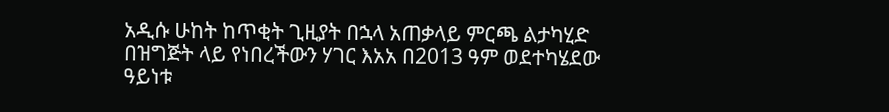አዲሱ ሁከት ከጥቂት ጊዚያት በኋላ አጠቃላይ ምርጫ ልታካሂድ በዝግጅት ላይ የነበረችውን ሃገር እአአ በ2013 ዓም ወደተካሄደው ዓይነቱ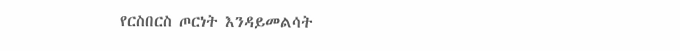የርስበርስ ጦርነት እንዳይመልሳት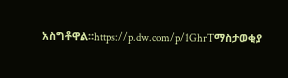አስግቶዋል።https://p.dw.com/p/1GhrTማስታወቂያ